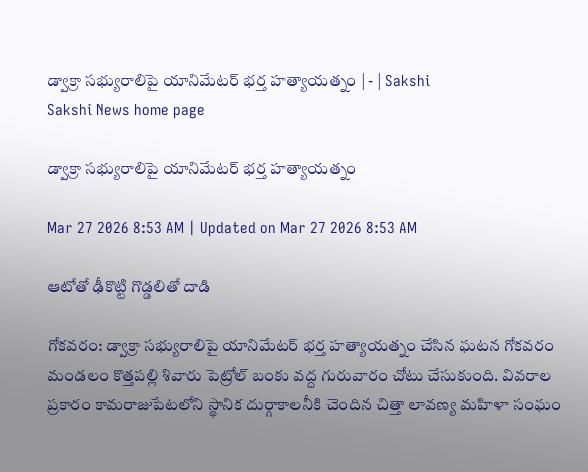డ్వాక్రా సభ్యురాలిపై యానిమేటర్‌ భర్త హత్యాయత్నం | - | Sakshi
Sakshi News home page

డ్వాక్రా సభ్యురాలిపై యానిమేటర్‌ భర్త హత్యాయత్నం

Mar 27 2026 8:53 AM | Updated on Mar 27 2026 8:53 AM

ఆటోతో ఢీకొట్టి గొడ్డలితో దాడి

గోకవరం: డ్వాక్రా సభ్యురాలిపై యానిమేటర్‌ భర్త హత్యాయత్నం చేసిన ఘటన గోకవరం మండలం కొత్తపల్లి శివారు పెట్రోల్‌ బంకు వద్ద గురువారం చోటు చేసుకుంది. వివరాల ప్రకారం కామరాజుపేటలోని స్థానిక దుర్గాకాలనీకి చెందిన చిత్తా లావణ్య మహిళా సంఘం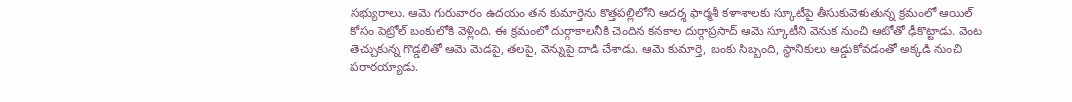సభ్యురాలు. ఆమె గురువారం ఉదయం తన కుమార్తెను కొత్తపల్లిలోని ఆదర్శ ఫార్మశీ కళాశాలకు స్కూటీపై తీసుకువెళుతున్న క్రమంలో ఆయిల్‌ కోసం పెట్రోల్‌ బంకులోకి వెళ్లింది. ఈ క్రమంలో దుర్గాకాలనీకి చెందిన కనకాల దుర్గాప్రసాద్‌ ఆమె స్కూటీని వెనుక నుంచి ఆటోతో ఢీకొట్టాడు. వెంట తెచ్చుకున్న గొడ్డలితో ఆమె మెడపై, తలపై, వెన్నుపై దాడి చేశాడు. ఆమె కుమార్తె, బంకు సిబ్బంది, స్థానికులు ఆడ్డుకోవడంతో అక్కడి నుంచి పరారయ్యాడు.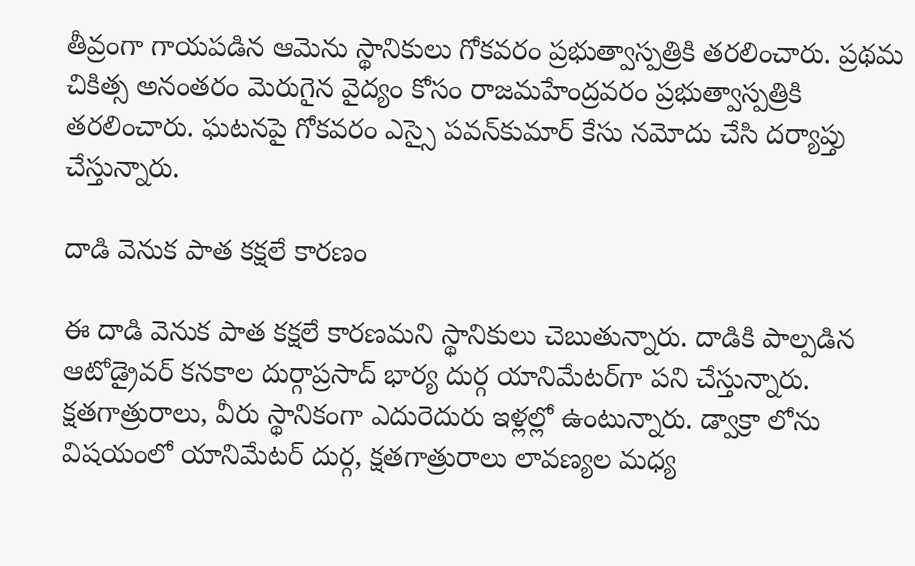తీవ్రంగా గాయపడిన ఆమెను స్థానికులు గోకవరం ప్రభుత్వాస్పత్రికి తరలించారు. ప్రథమ చికిత్స అనంతరం మెరుగైన వైద్యం కోసం రాజమహేంద్రవరం ప్రభుత్వాస్పత్రికి తరలించారు. ఘటనపై గోకవరం ఎస్సై పవన్‌కుమార్‌ కేసు నమోదు చేసి దర్యాప్తు చేస్తున్నారు.

దాడి వెనుక పాత కక్షలే కారణం

ఈ దాడి వెనుక పాత కక్షలే కారణమని స్థానికులు చెబుతున్నారు. దాడికి పాల్పడిన ఆటోడ్రైవర్‌ కనకాల దుర్గాప్రసాద్‌ భార్య దుర్గ యానిమేటర్‌గా పని చేస్తున్నారు. క్షతగాత్రురాలు, వీరు స్థానికంగా ఎదురెదురు ఇళ్లల్లో ఉంటున్నారు. డ్వాక్రా లోను విషయంలో యానిమేటర్‌ దుర్గ, క్షతగాత్రురాలు లావణ్యల మధ్య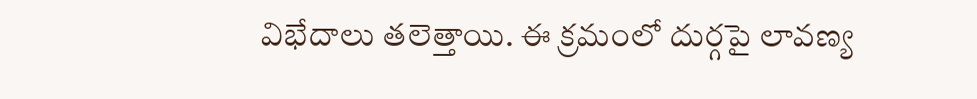విభేదాలు తలెత్తాయి. ఈ క్రమంలో దుర్గపై లావణ్య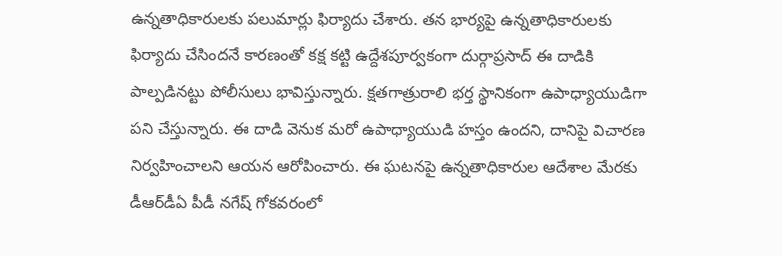ఉన్నతాధికారులకు పలుమార్లు ఫిర్యాదు చేశారు. తన భార్యపై ఉన్నతాధికారులకు ఫిర్యాదు చేసిందనే కారణంతో కక్ష కట్టి ఉద్దేశపూర్వకంగా దుర్గాప్రసాద్‌ ఈ దాడికి పాల్పడినట్టు పోలీసులు భావిస్తున్నారు. క్షతగాత్రురాలి భర్త స్థానికంగా ఉపాధ్యాయుడిగా పని చేస్తున్నారు. ఈ దాడి వెనుక మరో ఉపాధ్యాయుడి హస్తం ఉందని, దానిపై విచారణ నిర్వహించాలని ఆయన ఆరోపించారు. ఈ ఘటనపై ఉన్నతాధికారుల ఆదేశాల మేరకు డీఆర్‌డీఏ పీడీ నగేష్‌ గోకవరంలో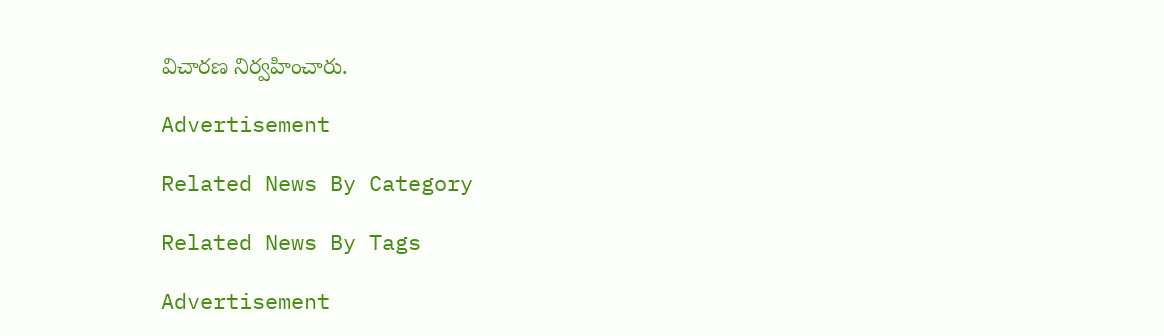విచారణ నిర్వహించారు.

Advertisement

Related News By Category

Related News By Tags

Advertisement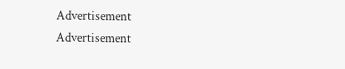Advertisement
Advertisement